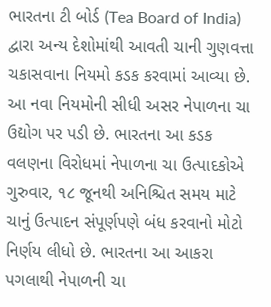ભારતના ટી બોર્ડ (Tea Board of India) દ્વારા અન્ય દેશોમાંથી આવતી ચાની ગુણવત્તા ચકાસવાના નિયમો કડક કરવામાં આવ્યા છે. આ નવા નિયમોની સીધી અસર નેપાળના ચા ઉદ્યોગ પર પડી છે. ભારતના આ કડક વલણના વિરોધમાં નેપાળના ચા ઉત્પાદકોએ ગુરુવાર, ૧૮ જૂનથી અનિશ્ચિત સમય માટે ચાનું ઉત્પાદન સંપૂર્ણપણે બંધ કરવાનો મોટો નિર્ણય લીધો છે. ભારતના આ આકરા પગલાથી નેપાળની ચા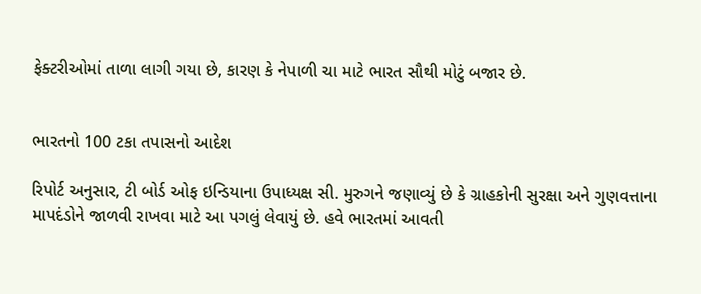ફેક્ટરીઓમાં તાળા લાગી ગયા છે, કારણ કે નેપાળી ચા માટે ભારત સૌથી મોટું બજાર છે.


ભારતનો 100 ટકા તપાસનો આદેશ

રિપોર્ટ અનુસાર, ટી બોર્ડ ઓફ ઇન્ડિયાના ઉપાધ્યક્ષ સી. મુરુગને જણાવ્યું છે કે ગ્રાહકોની સુરક્ષા અને ગુણવત્તાના માપદંડોને જાળવી રાખવા માટે આ પગલું લેવાયું છે. હવે ભારતમાં આવતી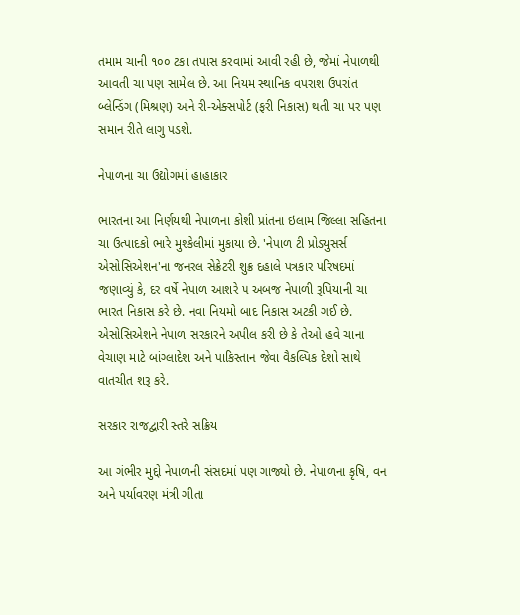તમામ ચાની ૧૦૦ ટકા તપાસ કરવામાં આવી રહી છે, જેમાં નેપાળથી આવતી ચા પણ સામેલ છે. આ નિયમ સ્થાનિક વપરાશ ઉપરાંત બ્લેન્ડિંગ (મિશ્રણ) અને રી-એક્સપોર્ટ (ફરી નિકાસ) થતી ચા પર પણ સમાન રીતે લાગુ પડશે.

નેપાળના ચા ઉદ્યોગમાં હાહાકાર

ભારતના આ નિર્ણયથી નેપાળના કોશી પ્રાંતના ઇલામ જિલ્લા સહિતના ચા ઉત્પાદકો ભારે મુશ્કેલીમાં મુકાયા છે. 'નેપાળ ટી પ્રોડ્યુસર્સ એસોસિએશન'ના જનરલ સેક્રેટરી શુક્ર દહાલે પત્રકાર પરિષદમાં જણાવ્યું કે, દર વર્ષે નેપાળ આશરે ૫ અબજ નેપાળી રૂપિયાની ચા ભારત નિકાસ કરે છે. નવા નિયમો બાદ નિકાસ અટકી ગઈ છે. એસોસિએશને નેપાળ સરકારને અપીલ કરી છે કે તેઓ હવે ચાના વેચાણ માટે બાંગ્લાદેશ અને પાકિસ્તાન જેવા વૈકલ્પિક દેશો સાથે વાતચીત શરૂ કરે.

સરકાર રાજદ્વારી સ્તરે સક્રિય

આ ગંભીર મુદ્દો નેપાળની સંસદમાં પણ ગાજ્યો છે. નેપાળના કૃષિ, વન અને પર્યાવરણ મંત્રી ગીતા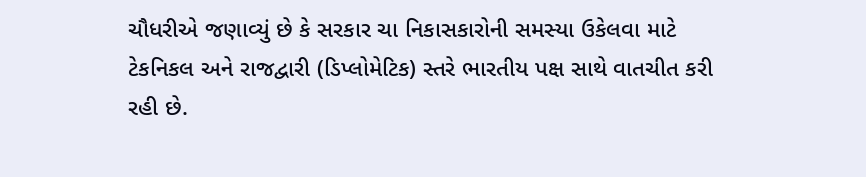ચૌધરીએ જણાવ્યું છે કે સરકાર ચા નિકાસકારોની સમસ્યા ઉકેલવા માટે ટેકનિકલ અને રાજદ્વારી (ડિપ્લોમેટિક) સ્તરે ભારતીય પક્ષ સાથે વાતચીત કરી રહી છે.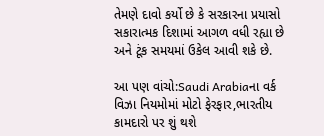તેમણે દાવો કર્યો છે કે સરકારના પ્રયાસો સકારાત્મક દિશામાં આગળ વધી રહ્યા છે અને ટૂંક સમયમાં ઉકેલ આવી શકે છે.

આ પણ વાંચો:Saudi Arabiaના વર્ક વિઝા નિયમોમાં મોટો ફેરફાર,ભારતીય કામદારો પર શું થશે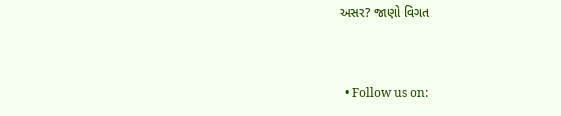અસર? જાણો વિગત


  • Follow us on: